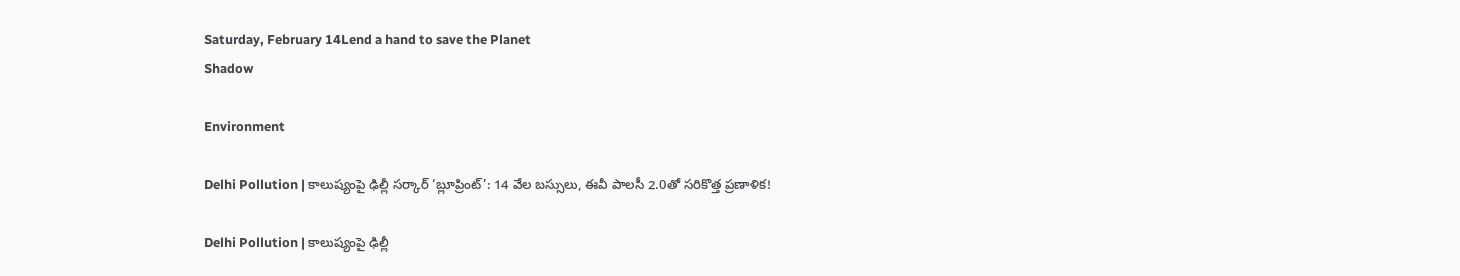Saturday, February 14Lend a hand to save the Planet
Shadow

Environment

Delhi Pollution | కాలుష్యంపై ఢిల్లీ సర్కార్ ‘బ్లూప్రింట్’: 14 వేల బస్సులు, ఈవీ పాలసీ 2.0తో సరికొత్త ప్రణాళిక!

Delhi Pollution | కాలుష్యంపై ఢిల్లీ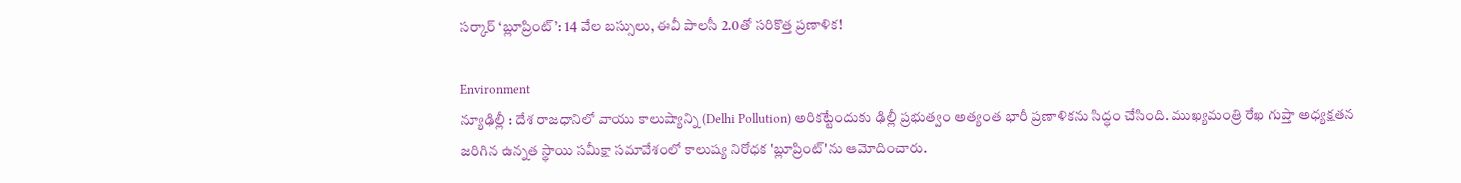సర్కార్ ‘బ్లూప్రింట్’: 14 వేల బస్సులు, ఈవీ పాలసీ 2.0తో సరికొత్త ప్రణాళిక!

Environment
న్యూఢిల్లీ : దేశ రాజధానిలో వాయు కాలుష్యాన్ని (Delhi Pollution) అరికట్టేందుకు ఢిల్లీ ప్రభుత్వం అత్యంత భారీ ప్రణాళికను సిద్ధం చేసింది. ముఖ్యమంత్రి రేఖ గుప్తా అధ్యక్షతన జరిగిన ఉన్నత స్థాయి సమీక్షా సమావేశంలో కాలుష్య నిరోధక 'బ్లూప్రింట్'ను ఆమోదించారు.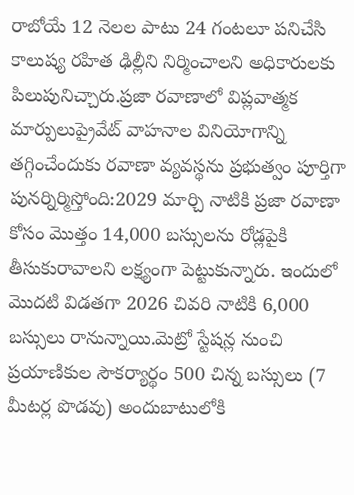రాబోయే 12 నెలల పాటు 24 గంటలూ పనిచేసి కాలుష్య రహిత ఢిల్లీని నిర్మించాలని అధికారులకు పిలుపునిచ్చారు.ప్రజా రవాణాలో విప్లవాత్మక మార్పులుప్రైవేట్ వాహనాల వినియోగాన్ని తగ్గించేందుకు రవాణా వ్యవస్థను ప్రభుత్వం పూర్తిగా పునర్నిర్మిస్తోంది:2029 మార్చి నాటికి ప్రజా ర‌వాణా కోసం మొత్తం 14,000 బస్సులను రోడ్లపైకి తీసుకురావాలని లక్ష్యంగా పెట్టుకున్నారు. ఇందులో మొదటి విడతగా 2026 చివరి నాటికి 6,000 బస్సులు రానున్నాయి.మెట్రో స్టేషన్ల నుంచి ప్రయాణికుల సౌకర్యార్థం 500 చిన్న బస్సులు (7 మీటర్ల పొడవు) అందుబాటులోకి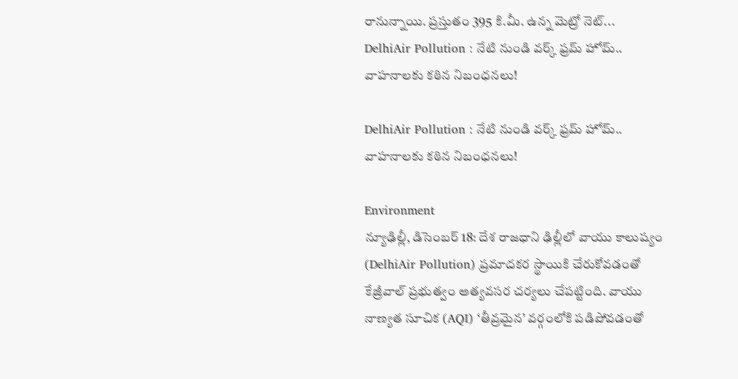రానున్నాయి. ప్రస్తుతం 395 కి.మీ. ఉన్న మెట్రో నెట్‌...
DelhiAir Pollution : నేటి నుండి వర్క్ ఫ్రమ్ హోమ్.. వాహనాలకు కఠిన నిబంధనలు!

DelhiAir Pollution : నేటి నుండి వర్క్ ఫ్రమ్ హోమ్.. వాహనాలకు కఠిన నిబంధనలు!

Environment
న్యూఢిల్లీ, డిసెంబర్ 18: దేశ రాజధాని ఢిల్లీలో వాయు కాలుష్యం (DelhiAir Pollution) ప్రమాదకర స్థాయికి చేరుకోవడంతో కేజ్రీవాల్ ప్రభుత్వం అత్యవసర చర్యలు చేపట్టింది. వాయు నాణ్యత సూచిక (AQI) ‘తీవ్రమైన’ వర్గంలోకి పడిపోవడంతో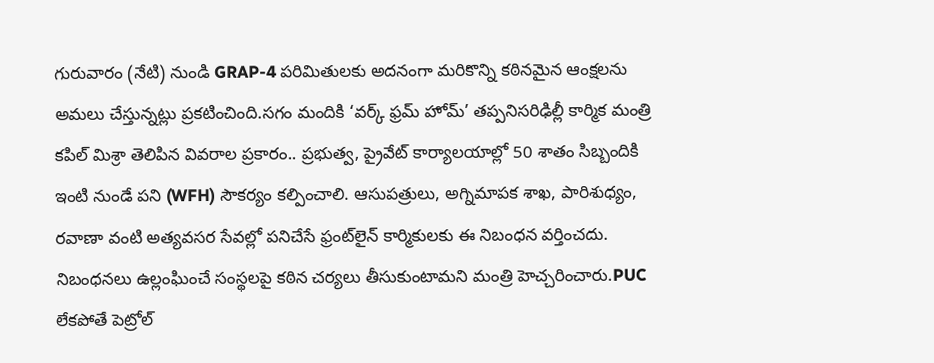గురువారం (నేటి) నుండి GRAP-4 పరిమితులకు అదనంగా మరికొన్ని కఠినమైన ఆంక్షలను అమలు చేస్తున్నట్లు ప్రకటించింది.సగం మందికి ‘వర్క్ ఫ్రమ్ హోమ్’ తప్పనిసరిఢిల్లీ కార్మిక మంత్రి కపిల్ మిశ్రా తెలిపిన వివరాల ప్రకారం.. ప్రభుత్వ, ప్రైవేట్ కార్యాలయాల్లో 50 శాతం సిబ్బందికి ఇంటి నుండే పని (WFH) సౌకర్యం కల్పించాలి. ఆసుపత్రులు, అగ్నిమాపక శాఖ, పారిశుధ్యం, రవాణా వంటి అత్యవసర సేవల్లో పనిచేసే ఫ్రంట్‌లైన్ కార్మికులకు ఈ నిబంధన వర్తించదు. నిబంధనలు ఉల్లంఘించే సంస్థలపై కఠిన చర్యలు తీసుకుంటామని మంత్రి హెచ్చరించారు.PUC లేకపోతే పెట్రోల్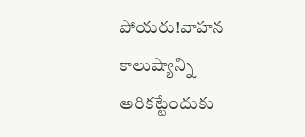పోయరు!వాహన కాలుష్యాన్ని అరికట్టేందుకు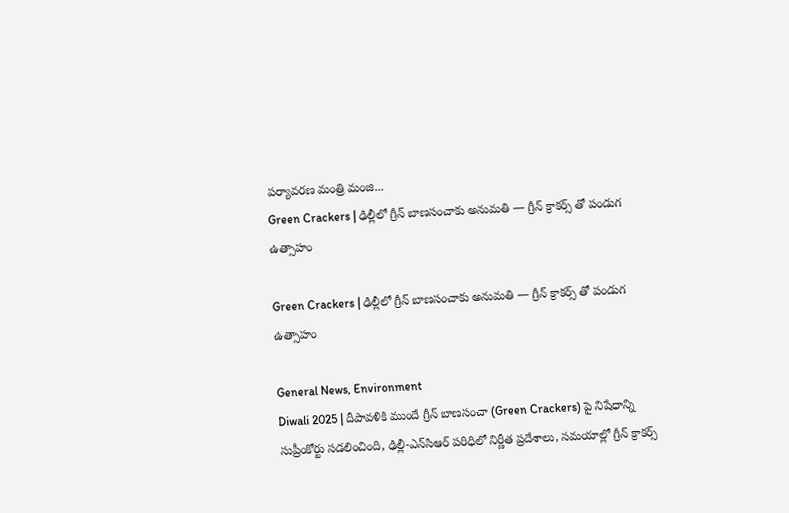పర్యావరణ మంత్రి మంజి...
Green Crackers | ఢిల్లీలో గ్రీన్ బాణసంచాకు అనుమతి — గ్రీన్ క్రాకర్స్ తో పండుగ ఉత్సాహం

Green Crackers | ఢిల్లీలో గ్రీన్ బాణసంచాకు అనుమతి — గ్రీన్ క్రాకర్స్ తో పండుగ ఉత్సాహం

General News, Environment
Diwali 2025 | దీపావళికి ముందే గ్రీన్‌ బాణసంచా (Green Crackers) పై నిషేధాన్ని సుప్రీంకోర్టు సడలించింది, ఢిల్లీ-ఎన్‌సిఆర్ ప‌రిధిలో నిర్ణీత ప్రదేశాలు, సమయాల్లో గ్రీన్ క్రాక‌ర్స్‌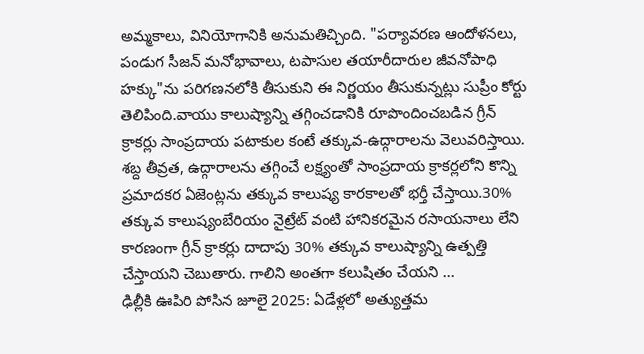అమ్మకాలు, వినియోగానికి అనుమతిచ్చింది. "పర్యావరణ ఆందోళనలు, పండుగ సీజన్ మనోభావాలు, టపాసుల తయారీదారుల జీవనోపాధి హక్కు"ను పరిగణనలోకి తీసుకుని ఈ నిర్ణ‌యం తీసుకున్న‌ట్లు సుప్రీం కోర్టు తెలిపింది.వాయు కాలుష్యాన్ని తగ్గించడానికి రూపొందించబడిన గ్రీన్ క్రాకర్లు సాంప్రదాయ పటాకుల కంటే తక్కువ-ఉద్గారాల‌ను వెలువ‌రిస్తాయి. శబ్ద తీవ్రత, ఉద్గారాలను తగ్గించే లక్ష్యంతో సాంప్రదాయ క్రాకర్లలోని కొన్ని ప్రమాదకర ఏజెంట్లను తక్కువ కాలుష్య కారకాలతో భర్తీ చేస్తాయి.30% తక్కువ కాలుష్యంబేరియం నైట్రేట్ వంటి హానికరమైన రసాయనాలు లేని కారణంగా గ్రీన్ క్రాకర్లు దాదాపు 30% తక్కువ కాలుష్యాన్ని ఉత్పత్తి చేస్తాయని చెబుతారు. గాలిని అంతగా కలుషితం చేయని ...
ఢిల్లీకి ఊపిరి పోసిన జూలై 2025: ఏడేళ్లలో అత్యుత్తమ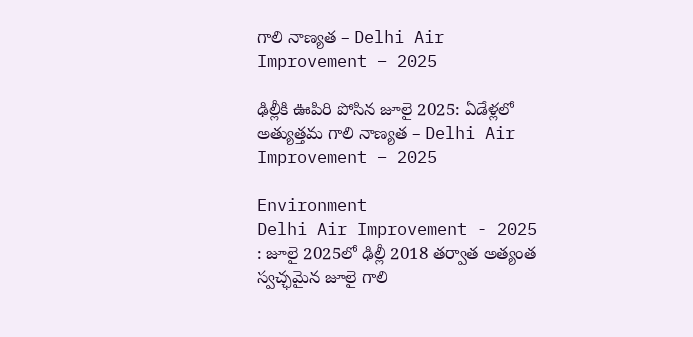గాలి నాణ్యత – Delhi Air Improvement – 2025

ఢిల్లీకి ఊపిరి పోసిన జూలై 2025: ఏడేళ్లలో అత్యుత్తమ గాలి నాణ్యత – Delhi Air Improvement – 2025

Environment
Delhi Air Improvement - 2025 : జూలై 2025లో ఢిల్లీ 2018 తర్వాత అత్యంత స్వచ్ఛమైన జూలై గాలి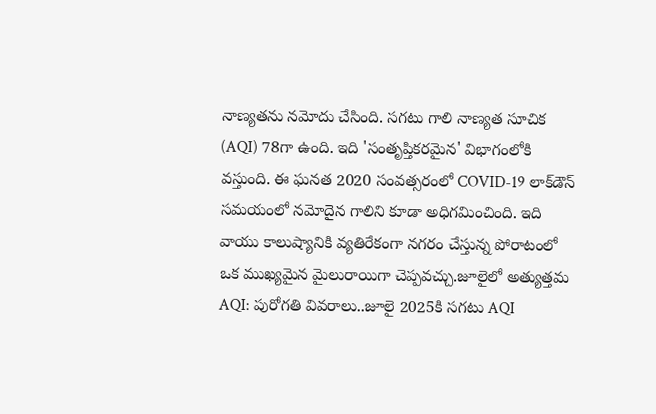నాణ్య‌త‌ను నమోదు చేసింది. సగటు గాలి నాణ్యత సూచిక (AQI) 78గా ఉంది. ఇది 'సంతృప్తికరమైన' విభాగంలోకి వ‌స్తుంది. ఈ ఘనత 2020 సంవత్సరంలో COVID-19 లాక్‌డౌన్ సమయంలో నమోదైన గాలిని కూడా అధిగమించింది. ఇది వాయు కాలుష్యానికి వ్యతిరేకంగా నగరం చేస్తున్న పోరాటంలో ఒక ముఖ్యమైన మైలురాయిగా చెప్ప‌వ‌చ్చు.జూలైలో అత్యుత్తమ AQI: పురోగతి వివరాలు..జూలై 2025కి సగటు AQI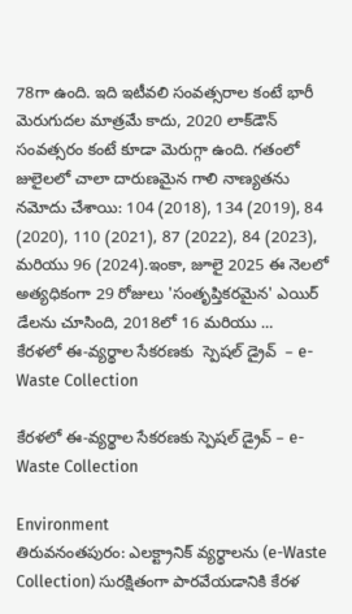78గా ఉంది. ఇది ఇటీవలి సంవత్సరాల కంటే భారీ మెరుగుదల మాత్రమే కాదు, 2020 లాక్‌డౌన్ సంవత్సరం కంటే కూడా మెరుగ్గా ఉంది. గ‌తంలో జులైల‌లో చాలా దారుణమైన గాలి నాణ్యతను నమోదు చేశాయి: 104 (2018), 134 (2019), 84 (2020), 110 (2021), 87 (2022), 84 (2023), మరియు 96 (2024).ఇంకా, జూలై 2025 ఈ నెలలో అత్యధికంగా 29 రోజులు 'సంతృప్తికరమైన' ఎయిర్ డేలను చూసింది, 2018లో 16 మరియు ...
కేరళలో ఈ-వ్యర్థాల సేకరణకు  స్పెషల్ డ్రైవ్  – e-Waste Collection

కేరళలో ఈ-వ్యర్థాల సేకరణకు స్పెషల్ డ్రైవ్ – e-Waste Collection

Environment
తిరువనంతపురం: ఎలక్ట్రానిక్ వ్యర్థాలను (e-Waste Collection) సురక్షితంగా పారవేయడానికి కేరళ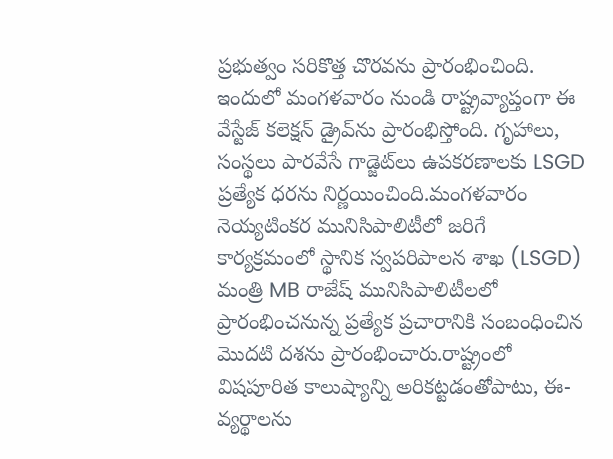ప్రభుత్వం సరికొత్త చొరవను ప్రారంభించింది. ఇందులో మంగళవారం నుండి రాష్ట్రవ్యాప్తంగా ఈ వేస్టేజ్ కలెక్షన్ డ్రైవ్‌ను ప్రారంభిస్తోంది. గృహాలు, సంస్థలు పారవేసే గాడ్జెట్‌లు ఉపకరణాలకు LSGD ప్రత్యేక ధరను నిర్ణయించింది.మంగళవారం నెయ్యటింకర మునిసిపాలిటీలో జరిగే కార్యక్రమంలో స్థానిక స్వపరిపాలన శాఖ (LSGD) మంత్రి MB రాజేష్ మునిసిపాలిటీలలో ప్రారంభించనున్న ప్రత్యేక ప్రచారానికి సంబంధించిన మొదటి దశను ప్రారంభించారు.రాష్ట్రంలో విషపూరిత కాలుష్యాన్ని అరికట్టడంతోపాటు, ఈ-వ్యర్థాలను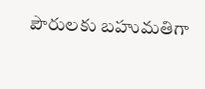పౌరులకు బహుమతిగా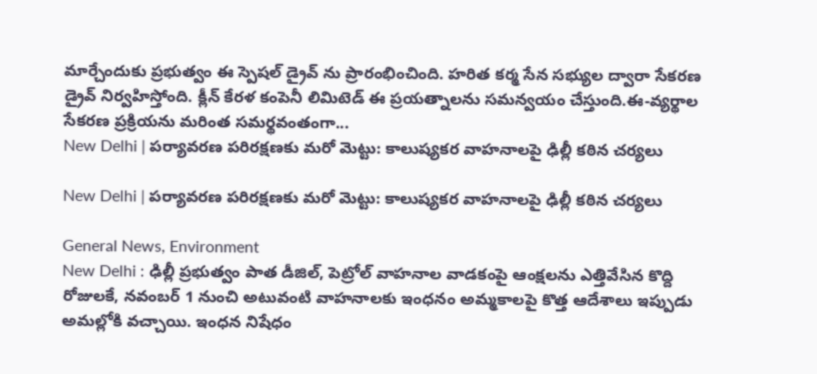మార్చేందుకు ప్రభుత్వం ఈ స్పెషల్ డ్రైవ్ ను ప్రారంభించింది. హరిత కర్మ సేన సభ్యుల ద్వారా సేకరణ డ్రైవ్ నిర్వహిస్తోంది. క్లీన్ కేరళ కంపెనీ లిమిటెడ్ ఈ ప్రయత్నాలను సమన్వయం చేస్తుంది.ఈ-వ్యర్థాల సేకరణ ప్రక్రియను మరింత సమర్థవంతంగా...
New Delhi | పర్యావరణ పరిరక్షణకు మరో మెట్టు: కాలుష్యకర వాహనాలపై ఢిల్లీ కఠిన చర్యలు

New Delhi | పర్యావరణ పరిరక్షణకు మరో మెట్టు: కాలుష్యకర వాహనాలపై ఢిల్లీ కఠిన చర్యలు

General News, Environment
New Delhi : ఢిల్లీ ప్రభుత్వం పాత డీజిల్, పెట్రోల్ వాహనాల వాడకంపై ఆంక్షలను ఎత్తివేసిన కొద్ది రోజులకే, నవంబర్ 1 నుంచి అటువంటి వాహనాలకు ఇంధనం అమ్మకాలపై కొత్త ఆదేశాలు ఇప్పుడు అమల్లోకి వచ్చాయి. ఇంధన నిషేధం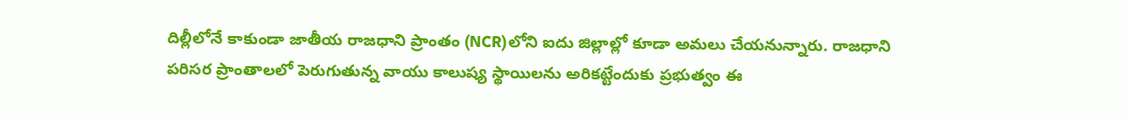దిల్లీలోనే కాకుండా జాతీయ రాజధాని ప్రాంతం (NCR)లోని ఐదు జిల్లాల్లో కూడా అమలు చేయనున్నారు. రాజ‌ధాని పరిసర ప్రాంతాలలో పెరుగుతున్న వాయు కాలుష్య స్థాయిలను అరికట్టేందుకు ప్ర‌భుత్వం ఈ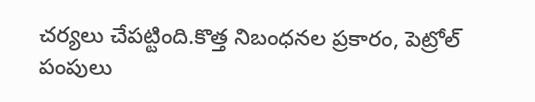చ‌ర్య‌లు చేపట్టింది.కొత్త నిబంధనల ప్రకారం, పెట్రోల్ పంపులు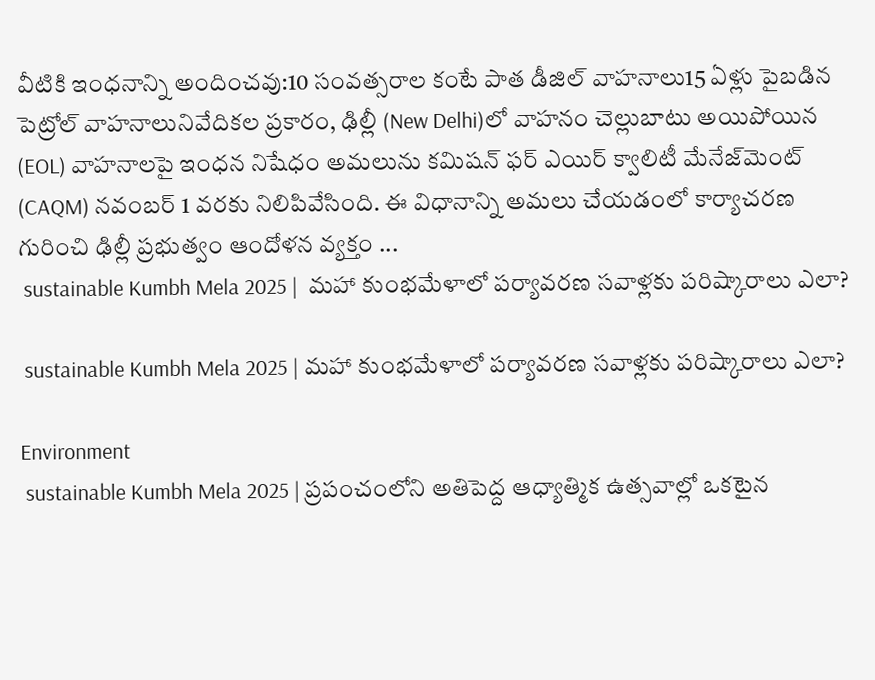వీటికి ఇంధనాన్ని అందించవు:10 సంవత్సరాల కంటే పాత డీజిల్ వాహనాలు15 ఏళ్లు పైబడిన పెట్రోల్ వాహనాలునివేదికల ప్రకారం, ఢిల్లీ (New Delhi)లో వాహ‌నం చెల్లుబాటు అయిపోయిన (EOL) వాహనాలపై ఇంధన నిషేధం అమలును కమిషన్ ఫర్ ఎయిర్ క్వాలిటీ మేనేజ్‌మెంట్ (CAQM) నవంబర్ 1 వరకు నిలిపివేసింది. ఈ విధానాన్ని అమలు చేయడంలో కార్యాచరణ గురించి ఢిల్లీ ప్రభుత్వం ఆందోళన వ్యక్తం ...
 sustainable Kumbh Mela 2025 |  మహా కుంభమేళాలో పర్యావరణ సవాళ్లకు ప‌రిష్కారాలు ఎలా?

 sustainable Kumbh Mela 2025 | మహా కుంభమేళాలో పర్యావరణ సవాళ్లకు ప‌రిష్కారాలు ఎలా?

Environment
 sustainable Kumbh Mela 2025 | ప్రపంచంలోని అతిపెద్ద ఆధ్యాత్మిక ఉత్స‌వాల్లో ఒకటైన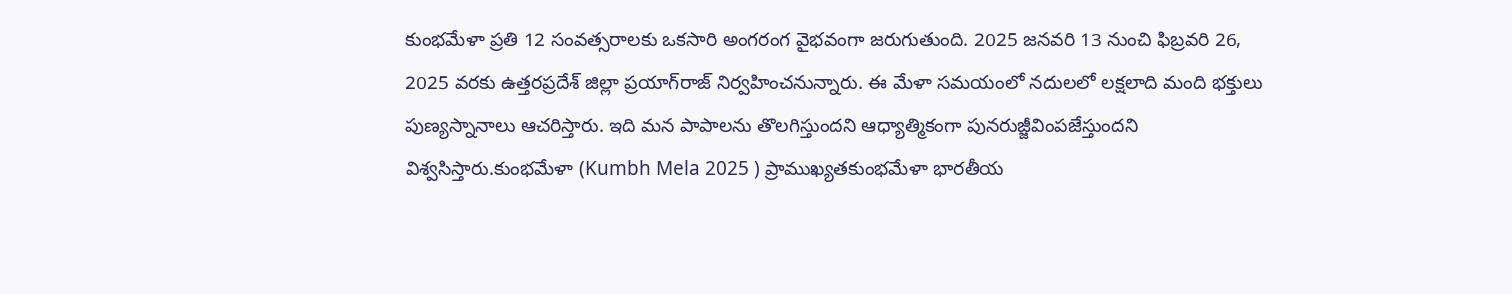కుంభమేళా ప్రతి 12 సంవత్సరాలకు ఒకసారి అంగ‌రంగ వైభ‌వంగా జ‌రుగుతుంది. 2025 జనవరి 13 నుంచి ఫిబ్రవరి 26, 2025 వరకు ఉత్త‌ర‌ప్ర‌దేశ్ జిల్లా ప్రయాగ్‌రాజ్ నిర్వ‌హించ‌నున్నారు. ఈ మేళా సమయంలో నదులలో ల‌క్షలాది మంది భ‌క్తులు పుణ్య‌స్నానాలు ఆచ‌రిస్తారు. ఇది మ‌న పాపాలను తొల‌గిస్తుంద‌ని ఆధ్యాత్మికంగా పునరుజ్జీవింపజేస్తుందని విశ్వ‌సిస్తారు.కుంభమేళా (Kumbh Mela 2025 ) ప్రాముఖ్యతకుంభమేళా భార‌తీయ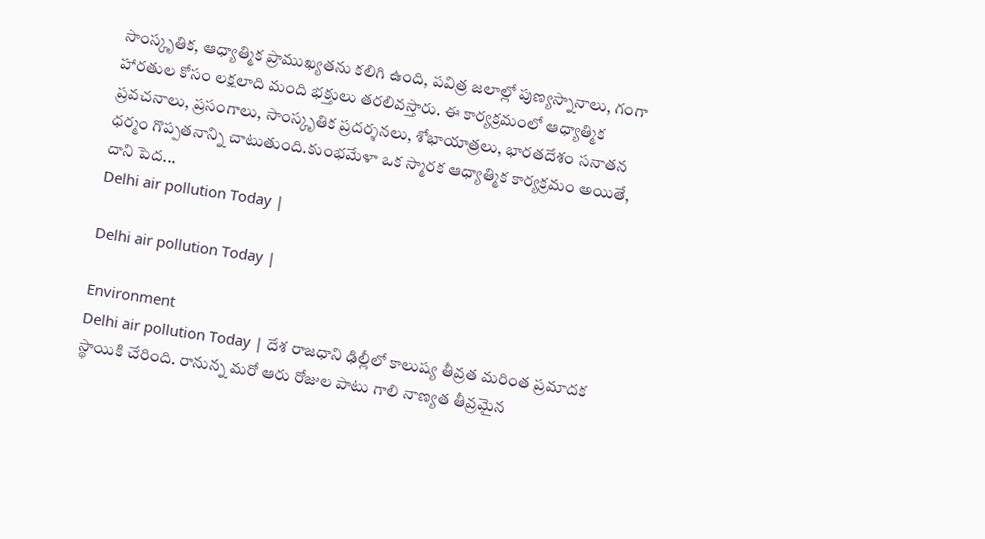సాంస్కృతిక, ఆధ్యాత్మిక ప్రాముఖ్యతను కలిగి ఉంది, పవిత్ర జలాల్లో పుణ్య‌స్నానాలు, గంగా హార‌తుల కోసం లక్షలాది మంది భక్తులు త‌ర‌లివ‌స్తారు. ఈ కార్యక్రమంలో ఆధ్యాత్మిక ప్ర‌వ‌చ‌నాలు, ప్రసంగాలు, సాంస్కృతిక ప్రదర్శనలు, శోభాయాత్ర‌లు, భారతదేశం స‌నాత‌న ధ‌ర్మం గొప్పత‌నాన్ని చాటుతుంది.కుంభమేళా ఒక స్మారక ఆధ్యాత్మిక కార్యక్రమం అయితే, దాని పెద...
Delhi air pollution Today |

Delhi air pollution Today |

Environment
Delhi air pollution Today | దేశ రాజధాని ఢిల్లీలో కాలుష్య తీవ్రత మరింత ప్రమాదక స్థాయికి చేరింది. రానున్న మరో ఆరు రోజుల పాటు గాలి నాణ్యత తీవ్రమైన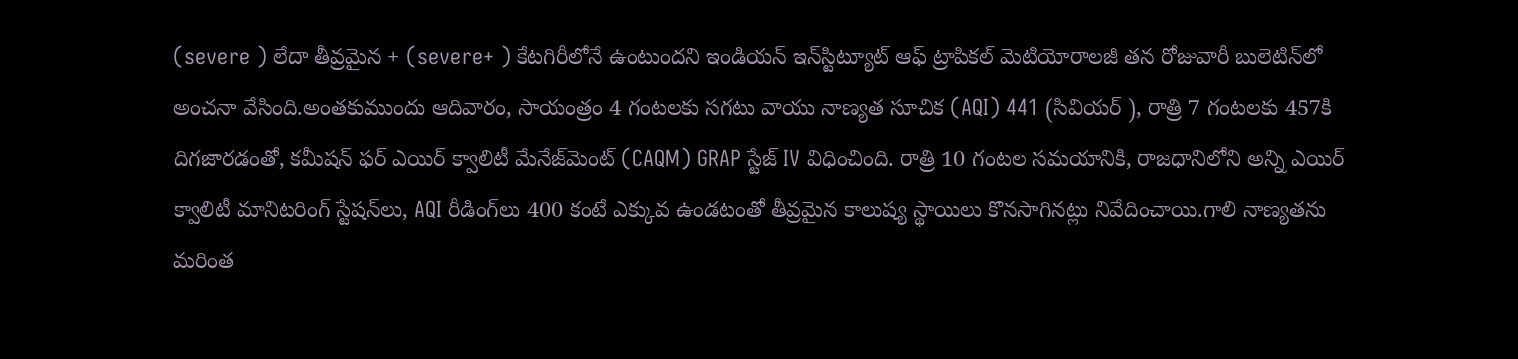(severe ) లేదా తీవ్రమైన + (severe+ ) కేటగిరీలోనే ఉంటుందని ఇండియన్ ఇన్‌స్టిట్యూట్ ఆఫ్ ట్రాపికల్ మెటియోరాలజీ తన రోజువారీ బులెటిన్‌లో అంచనా వేసింది.అంతకుముందు ఆదివారం, సాయంత్రం 4 గంటలకు సగటు వాయు నాణ్యత సూచిక (AQI) 441 (సివియర్ ), రాత్రి 7 గంటలకు 457కి దిగజారడంతో, కమీషన్ ఫర్ ఎయిర్ క్వాలిటీ మేనేజ్‌మెంట్ (CAQM) GRAP స్టేజ్ IV విధించింది. రాత్రి 10 గంటల సమయానికి, రాజధానిలోని అన్ని ఎయిర్ క్వాలిటీ మానిటరింగ్ స్టేషన్‌లు, AQI రీడింగ్‌లు 400 కంటే ఎక్కువ ఉండటంతో తీవ్రమైన కాలుష్య స్థాయిలు కొనసాగినట్లు నివేదించాయి.గాలి నాణ్యతను మరింత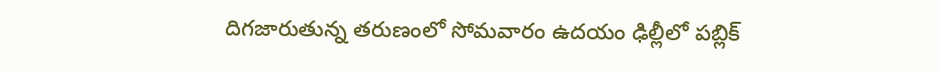దిగజారుతున్న తరుణంలో సోమవారం ఉదయం ఢిల్లీలో పబ్లిక్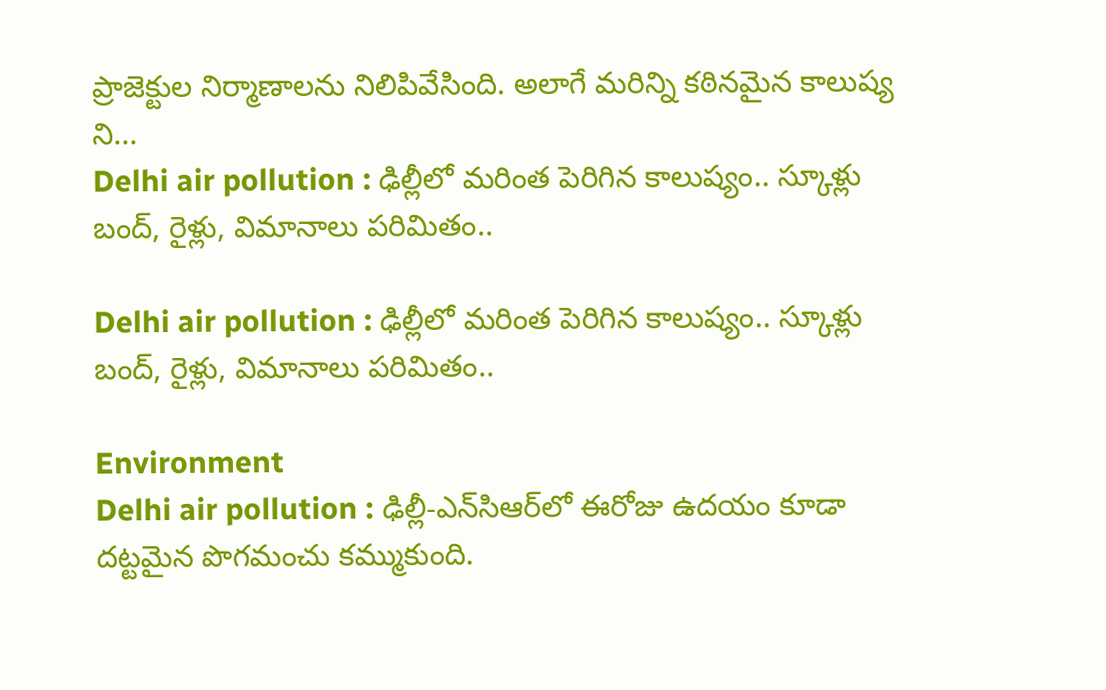ప్రాజెక్టుల నిర్మాణాలను నిలిపివేసింది. అలాగే మరిన్ని కఠినమైన కాలుష్య ని...
Delhi air pollution : ఢిల్లీలో మరింత పెరిగిన కాలుష్యం.. స్కూళ్లు బంద్, రైళ్లు, విమానాలు పరిమితం..

Delhi air pollution : ఢిల్లీలో మరింత పెరిగిన కాలుష్యం.. స్కూళ్లు బంద్, రైళ్లు, విమానాలు పరిమితం..

Environment
Delhi air pollution : ఢిల్లీ-ఎన్‌సిఆర్‌లో ఈరోజు ఉదయం కూడా దట్టమైన పొగమంచు క‌మ్ముకుంది.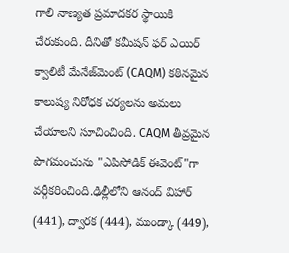గాలి నాణ్యత ప్రమాదకర స్థాయికి చేరుకుంది. దీనితో కమీషన్ ఫర్ ఎయిర్ క్వాలిటీ మేనేజ్‌మెంట్ (CAQM) కఠినమైన కాలుష్య నిరోధక చర్యలను అమలు చేయాల‌ని సూచించింది. CAQM తీవ్రమైన పొగమంచును "ఎపిసోడిక్ ఈవెంట్"గా వర్గీకరించింది.ఢిల్లీలోని ఆనంద్ విహార్ (441), ద్వారక (444), ముండ్కా (449),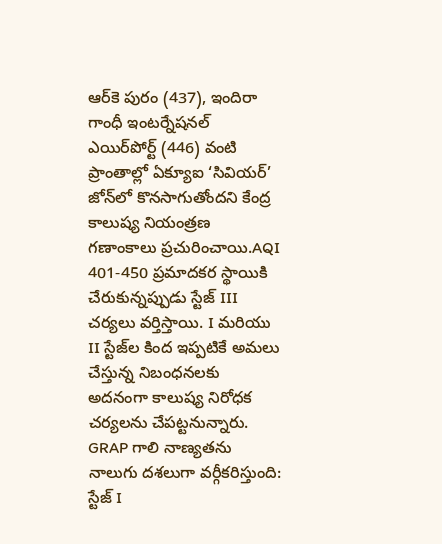ఆర్‌కె పురం (437), ఇందిరా గాంధీ ఇంటర్నేషనల్ ఎయిర్‌పోర్ట్ (446) వంటి ప్రాంతాల్లో ఏక్యూఐ ‘సివియ‌ర్‌’ జోన్‌లో కొనసాగుతోందని కేంద్ర కాలుష్య నియంత్రణ గణాంకాలు ప్రచురించాయి.AQI 401-450 ప్ర‌మాద‌క‌ర స్థాయికి చేరుకున్నప్పుడు స్టేజ్‌ III చర్యలు వర్తిస్తాయి. I మరియు II స్టేజ్‌ల కింద ఇప్పటికే అమలు చేస్తున్న నిబంధ‌న‌ల‌కు అద‌నంగా కాలుష్య నిరోధక చర్యలను చేప‌ట్ట‌నున్నారు. GRAP గాలి నాణ్యతను నాలుగు దశలుగా వర్గీకరిస్తుంది: స్టేజ్ I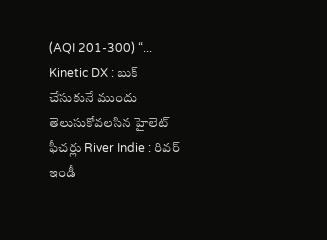(AQI 201-300) “...
Kinetic DX : బుక్ చేసుకునే ముందు తెలుసుకోవలసిన హైలెట్ ఫీచర్లు River Indie : రివర్ ఇండీ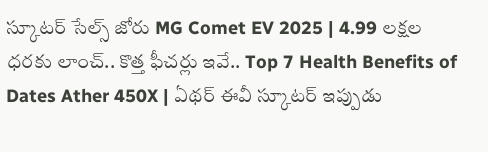స్కూటర్ సేల్స్ జోరు MG Comet EV 2025 | 4.99 లక్షల ధరకు లాంచ్.. కొత్త ఫీచర్లు ఇవే.. Top 7 Health Benefits of Dates Ather 450X | ఏథర్ ఈవీ స్కూటర్ ఇప్పుడు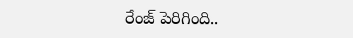రేంజ్ పెరిగింది..